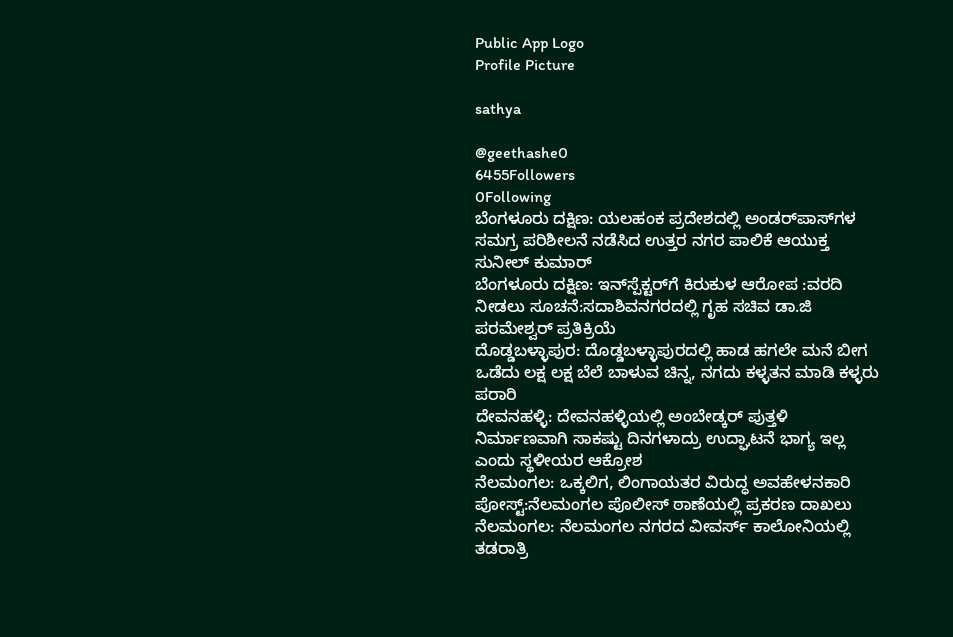Public App Logo
Profile Picture

sathya

@geethashe0
6455Followers
0Following
ಬೆಂಗಳೂರು ದಕ್ಷಿಣ: ಯಲಹಂಕ ಪ್ರದೇಶದಲ್ಲಿ ಅಂಡರ್‌ಪಾಸ್‌ಗಳ ಸಮಗ್ರ ಪರಿಶೀಲನೆ ನಡೆಸಿದ ಉತ್ತರ ನಗರ ಪಾಲಿಕೆ ಆಯುಕ್ತ ಸುನೀಲ್ ಕುಮಾರ್
ಬೆಂಗಳೂರು ದಕ್ಷಿಣ: ಇನ್‌ಸ್ಪೆಕ್ಟರ್‌ಗೆ ಕಿರುಕುಳ ಆರೋಪ :ವರದಿ ನೀಡಲು ಸೂಚನೆ:ಸದಾಶಿವನಗರದಲ್ಲಿ ಗೃಹ ಸಚಿವ ಡಾ.ಜಿ‌ ಪರಮೇಶ್ವರ್ ಪ್ರತಿಕ್ರಿಯೆ
ದೊಡ್ಡಬಳ್ಳಾಪುರ: ದೊಡ್ಡಬಳ್ಳಾಪುರದಲ್ಲಿ ಹಾಡ ಹಗಲೇ ಮನೆ ಬೀಗ ಒಡೆದು ಲಕ್ಷ ಲಕ್ಷ ಬೆಲೆ ಬಾಳುವ ಚಿನ್ನ, ನಗದು ಕಳ್ಳತನ ಮಾಡಿ ಕಳ್ಳರು ಪರಾರಿ
ದೇವನಹಳ್ಳಿ: ದೇವನಹಳ್ಳಿಯಲ್ಲಿ ಅಂಬೇಡ್ಕರ್ ಪುತ್ತಳಿ ನಿರ್ಮಾಣವಾಗಿ ಸಾಕಷ್ಟು ದಿನಗಳಾದ್ರು ಉದ್ಘಾಟನೆ ಭಾಗ್ಯ ಇಲ್ಲ ಎಂದು ಸ್ಥಳೀಯರ ಆಕ್ರೋಶ
ನೆಲಮಂಗಲ: ಒಕ್ಕಲಿಗ, ಲಿಂಗಾಯತರ ವಿರುದ್ಧ ಅವಹೇಳನಕಾರಿ ಪೋಸ್ಟ್:ನೆಲಮಂಗಲ ಪೊಲೀಸ್ ಠಾಣೆಯಲ್ಲಿ ಪ್ರಕರಣ ದಾಖಲು
ನೆಲಮಂಗಲ: ನೆಲಮಂಗಲ ನಗರದ ವೀವರ್ಸ್ ಕಾಲೋನಿಯಲ್ಲಿ ತಡರಾತ್ರಿ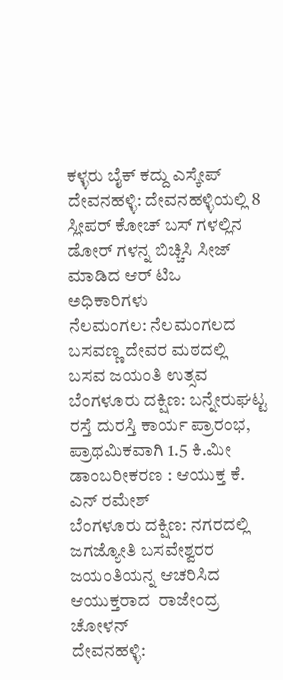ಕಳ್ಳರು ಬೈಕ್ ಕದ್ದು ಎಸ್ಕೇಪ್
ದೇವನಹಳ್ಳಿ: ದೇವನಹಳ್ಳಿಯಲ್ಲಿ 8 ಸ್ಲೀಪರ್ ಕೋಚ್ ಬಸ್ ಗಳಲ್ಲಿನ ಡೋರ್ ಗಳನ್ನ ಬಿಚ್ಚಿಸಿ ಸೀಜ್ ಮಾಡಿದ ಆರ್ ಟಿಒ ಅಧಿಕಾರಿಗಳು
ನೆಲಮಂಗಲ: ನೆಲಮಂಗಲದ ಬಸವಣ್ಣ ದೇವರ ಮಠದಲ್ಲಿ ಬಸವ ಜಯಂತಿ ಉತ್ಸವ
ಬೆಂಗಳೂರು ದಕ್ಷಿಣ: ಬನ್ನೇರುಘಟ್ಟ ರಸ್ತೆ ದುರಸ್ತಿ ಕಾರ್ಯ ಪ್ರಾರಂಭ, ಪ್ರಾಥಮಿಕವಾಗಿ 1.5 ಕಿ.ಮೀ ಡಾಂಬರೀಕರಣ : ಆಯುಕ್ತ ಕೆ. ಎನ್ ರಮೇಶ್
ಬೆಂಗಳೂರು ದಕ್ಷಿಣ: ನಗರದಲ್ಲಿ ಜಗಜ್ಯೋತಿ ಬಸವೇಶ್ವರರ ಜಯಂತಿಯನ್ನ ಆಚರಿಸಿದ ಆಯುಕ್ತರಾದ  ರಾಜೇಂದ್ರ ಚೋಳನ್
ದೇವನಹಳ್ಳಿ: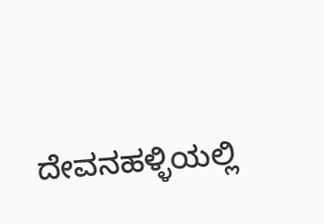ದೇವನಹಳ್ಳಿಯಲ್ಲಿ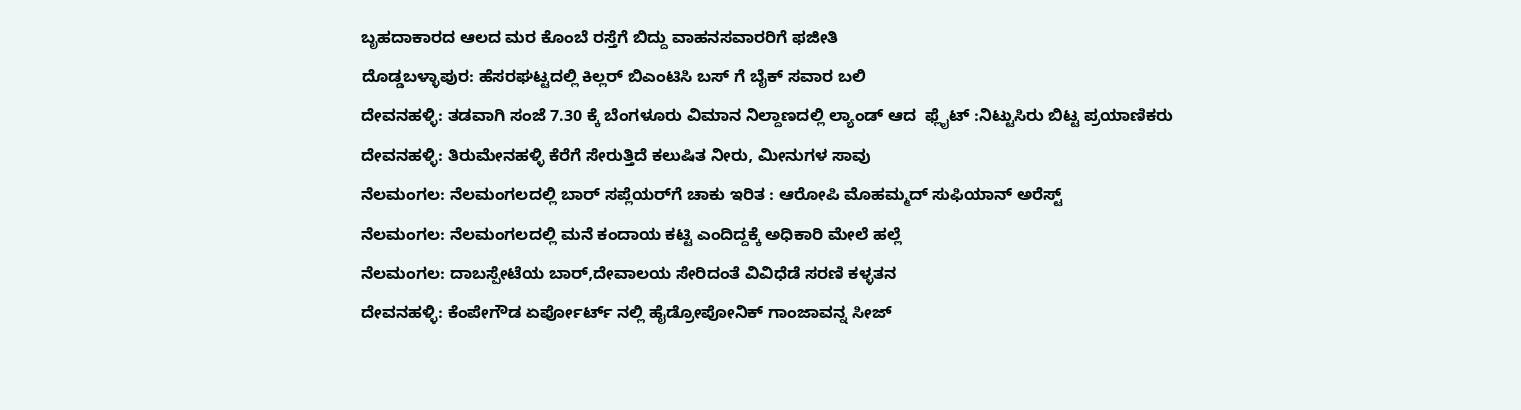ಬೃಹದಾಕಾರದ ಆಲದ ಮರ ಕೊಂಬೆ ರಸ್ತೆಗೆ ಬಿದ್ದು ವಾಹನಸವಾರರಿಗೆ ಫಜೀತಿ
ದೊಡ್ಡಬಳ್ಳಾಪುರ: ಹೆಸರಘಟ್ಟದಲ್ಲಿ ಕಿಲ್ಲರ್ ಬಿಎಂಟಿಸಿ ಬಸ್ ಗೆ ಬೈಕ್ ಸವಾರ ಬಲಿ
ದೇವನಹಳ್ಳಿ: ತಡವಾಗಿ ಸಂಜೆ 7.30 ಕ್ಕೆ ಬೆಂಗಳೂರು ವಿಮಾನ ನಿಲ್ದಾಣದಲ್ಲಿ ಲ್ಯಾಂಡ್ ಆದ  ಫ್ಲೈಟ್ :ನಿಟ್ಟುಸಿರು ಬಿಟ್ಟ ಪ್ರಯಾಣಿಕರು
ದೇವನಹಳ್ಳಿ: ತಿರುಮೇನಹಳ್ಳಿ ಕೆರೆಗೆ ಸೇರುತ್ತಿದೆ ಕಲುಷಿತ ನೀರು, ಮೀನುಗಳ ಸಾವು
ನೆಲಮಂಗಲ: ನೆಲಮಂಗಲದಲ್ಲಿ ಬಾರ್ ಸಪ್ಲೆಯರ್‌ಗೆ ಚಾಕು ಇರಿತ : ಆರೋಪಿ ಮೊಹಮ್ಮದ್ ಸುಫಿಯಾನ್ ಅರೆಸ್ಟ್
ನೆಲಮಂಗಲ: ನೆಲಮಂಗಲದಲ್ಲಿ ಮನೆ ಕಂದಾಯ ಕಟ್ಟಿ ಎಂದಿದ್ದಕ್ಕೆ ಅಧಿಕಾರಿ ಮೇಲೆ ಹಲ್ಲೆ
ನೆಲಮಂಗಲ: ದಾಬಸ್ಪೇಟೆಯ ಬಾರ್,ದೇವಾಲಯ ಸೇರಿದಂತೆ ವಿವಿಧೆಡೆ ಸರಣಿ ಕಳ್ಳತನ
ದೇವನಹಳ್ಳಿ: ಕೆಂಪೇಗೌಡ ಏರ್ಪೋರ್ಟ್ ನಲ್ಲಿ ಹೈಡ್ರೋಪೋನಿಕ್ ಗಾಂಜಾವನ್ನ ಸೀಜ್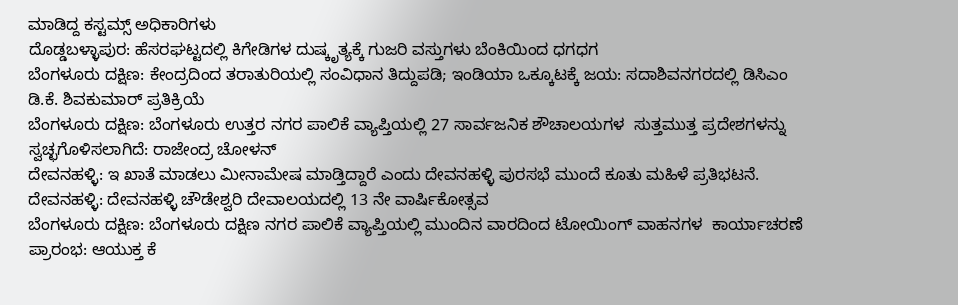ಮಾಡಿದ್ದ ಕಸ್ಟಮ್ಸ್ ಅಧಿಕಾರಿಗಳು
ದೊಡ್ಡಬಳ್ಳಾಪುರ: ಹೆಸರಘಟ್ಟದಲ್ಲಿ ಕಿಗೇಡಿಗಳ ದುಷ್ಕೃತ್ಯಕ್ಕೆ ಗುಜರಿ ವಸ್ತುಗಳು ಬೆಂಕಿಯಿಂದ ಧಗಧಗ
ಬೆಂಗಳೂರು ದಕ್ಷಿಣ: ಕೇಂದ್ರದಿಂದ ತರಾತುರಿಯಲ್ಲಿ ಸಂವಿಧಾನ ತಿದ್ದುಪಡಿ; ಇಂಡಿಯಾ ಒಕ್ಕೂಟಕ್ಕೆ ಜಯ: ಸದಾಶಿವನಗರದಲ್ಲಿ ಡಿಸಿಎಂ ಡಿ.ಕೆ. ಶಿವಕುಮಾರ್ ಪ್ರತಿಕ್ರಿಯೆ
ಬೆಂಗಳೂರು ದಕ್ಷಿಣ: ಬೆಂಗಳೂರು ಉತ್ತರ ನಗರ ಪಾಲಿಕೆ ವ್ಯಾಪ್ತಿಯಲ್ಲಿ 27 ಸಾರ್ವಜನಿಕ ಶೌಚಾಲಯಗಳ  ಸುತ್ತಮುತ್ತ ಪ್ರದೇಶಗಳನ್ನು ಸ್ವಚ್ಛಗೊಳಿಸಲಾಗಿದೆ: ರಾಜೇಂದ್ರ ಚೋಳನ್
ದೇವನಹಳ್ಳಿ: ಇ ಖಾತೆ ಮಾಡಲು ಮೀನಾಮೇಷ ಮಾಡ್ತಿದ್ದಾರೆ ಎಂದು ದೇವನಹಳ್ಳಿ ಪುರಸಭೆ ಮುಂದೆ ಕೂತು ಮಹಿಳೆ ಪ್ರತಿಭಟನೆ.
ದೇವನಹಳ್ಳಿ: ದೇವನಹಳ್ಳಿ ಚೌಡೇಶ್ವರಿ ದೇವಾಲಯದಲ್ಲಿ 13 ನೇ ವಾರ್ಷಿಕೋತ್ಸವ
ಬೆಂಗಳೂರು ದಕ್ಷಿಣ: ಬೆಂಗಳೂರು ದಕ್ಷಿಣ ನಗರ ಪಾಲಿಕೆ ವ್ಯಾಪ್ತಿಯಲ್ಲಿ ಮುಂದಿನ ವಾರದಿಂದ ಟೋಯಿಂಗ್ ವಾಹನಗಳ  ಕಾರ್ಯಾಚರಣೆ ಪ್ರಾರಂಭ: ಆಯುಕ್ತ ಕೆ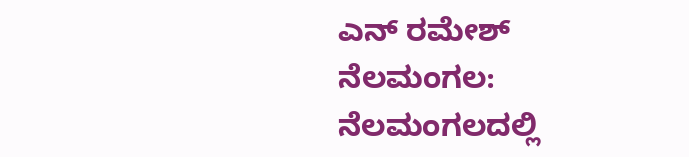ಎನ್ ರಮೇಶ್
ನೆಲಮಂಗಲ: ನೆಲಮಂಗಲದಲ್ಲಿ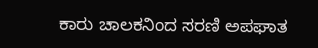ಕಾರು ಚಾಲಕನಿಂದ ಸರಣಿ ಅಪಘಾತ